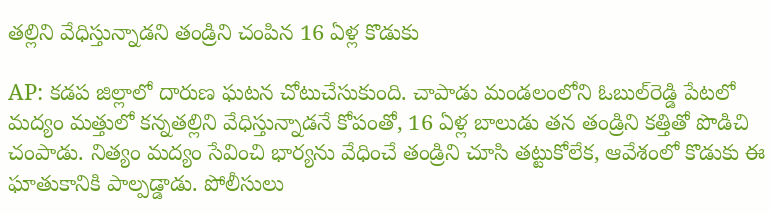తల్లిని వేధిస్తున్నాడని తండ్రిని చంపిన 16 ఏళ్ల కొడుకు

AP: కడప జిల్లాలో దారుణ ఘటన చోటుచేసుకుంది. చాపాడు మండలంలోని ఓబుల్‌రెడ్డి పేటలో మద్యం మత్తులో కన్నతల్లిని వేధిస్తున్నాడనే కోపంతో, 16 ఏళ్ల బాలుడు తన తండ్రిని కత్తితో పొడిచి చంపాడు. నిత్యం మద్యం సేవించి భార్యను వేధించే తండ్రిని చూసి తట్టుకోలేక, ఆవేశంలో కొడుకు ఈ ఘాతుకానికి పాల్పడ్డాడు. పోలీసులు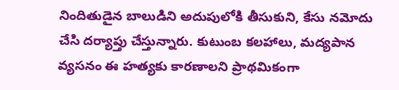నిందితుడైన బాలుడిని అదుపులోకి తీసుకుని, కేసు నమోదు చేసి దర్యాప్తు చేస్తున్నారు. కుటుంబ కలహాలు, మద్యపాన వ్యసనం ఈ హత్యకు కారణాలని ప్రాథమికంగా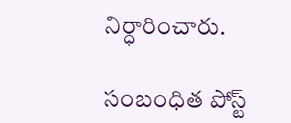నిర్ధారించారు.

సంబంధిత పోస్ట్